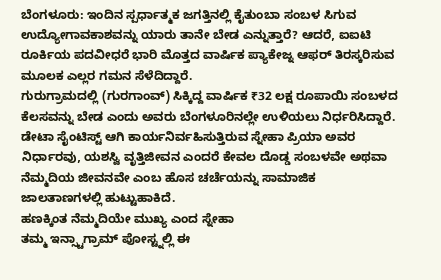ಬೆಂಗಳೂರು: ಇಂದಿನ ಸ್ಪರ್ಧಾತ್ಮಕ ಜಗತ್ತಿನಲ್ಲಿ ಕೈತುಂಬಾ ಸಂಬಳ ಸಿಗುವ ಉದ್ಯೋಗಾವಕಾಶವನ್ನು ಯಾರು ತಾನೇ ಬೇಡ ಎನ್ನುತ್ತಾರೆ? ಆದರೆ, ಐಐಟಿ ರೂರ್ಕಿಯ ಪದವೀಧರೆ ಭಾರಿ ಮೊತ್ತದ ವಾರ್ಷಿಕ ಪ್ಯಾಕೇಜ್ನ ಆಫರ್ ತಿರಸ್ಕರಿಸುವ ಮೂಲಕ ಎಲ್ಲರ ಗಮನ ಸೆಳೆದಿದ್ದಾರೆ.
ಗುರುಗ್ರಾಮದಲ್ಲಿ (ಗುರಗಾಂವ್) ಸಿಕ್ಕಿದ್ದ ವಾರ್ಷಿಕ ₹32 ಲಕ್ಷ ರೂಪಾಯಿ ಸಂಬಳದ ಕೆಲಸವನ್ನು ಬೇಡ ಎಂದು ಅವರು ಬೆಂಗಳೂರಿನಲ್ಲೇ ಉಳಿಯಲು ನಿರ್ಧರಿಸಿದ್ದಾರೆ.
ಡೇಟಾ ಸೈಂಟಿಸ್ಟ್ ಆಗಿ ಕಾರ್ಯನಿರ್ವಹಿಸುತ್ತಿರುವ ಸ್ನೇಹಾ ಪ್ರಿಯಾ ಅವರ ನಿರ್ಧಾರವು, ಯಶಸ್ವಿ ವೃತ್ತಿಜೀವನ ಎಂದರೆ ಕೇವಲ ದೊಡ್ಡ ಸಂಬಳವೇ ಅಥವಾ ನೆಮ್ಮದಿಯ ಜೀವನವೇ ಎಂಬ ಹೊಸ ಚರ್ಚೆಯನ್ನು ಸಾಮಾಜಿಕ ಜಾಲತಾಣಗಳಲ್ಲಿ ಹುಟ್ಟುಹಾಕಿದೆ.
ಹಣಕ್ಕಿಂತ ನೆಮ್ಮದಿಯೇ ಮುಖ್ಯ ಎಂದ ಸ್ನೇಹಾ
ತಮ್ಮ ಇನ್ಸ್ಟಾಗ್ರಾಮ್ ಪೋಸ್ಟ್ನಲ್ಲಿ ಈ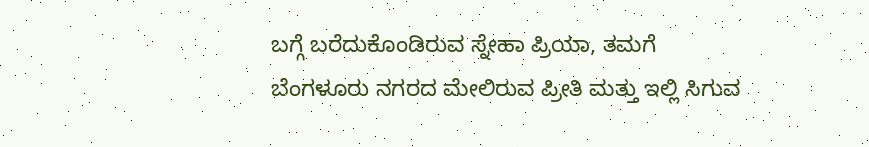ಬಗ್ಗೆ ಬರೆದುಕೊಂಡಿರುವ ಸ್ನೇಹಾ ಪ್ರಿಯಾ, ತಮಗೆ ಬೆಂಗಳೂರು ನಗರದ ಮೇಲಿರುವ ಪ್ರೀತಿ ಮತ್ತು ಇಲ್ಲಿ ಸಿಗುವ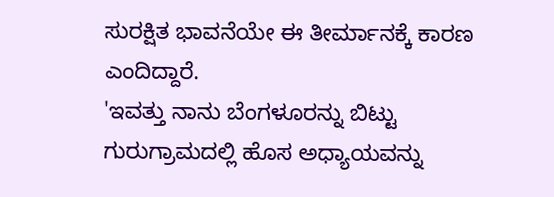ಸುರಕ್ಷಿತ ಭಾವನೆಯೇ ಈ ತೀರ್ಮಾನಕ್ಕೆ ಕಾರಣ ಎಂದಿದ್ದಾರೆ.
'ಇವತ್ತು ನಾನು ಬೆಂಗಳೂರನ್ನು ಬಿಟ್ಟು ಗುರುಗ್ರಾಮದಲ್ಲಿ ಹೊಸ ಅಧ್ಯಾಯವನ್ನು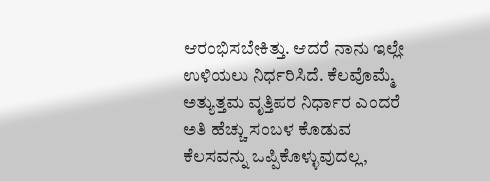ಆರಂಭಿಸಬೇಕಿತ್ತು. ಆದರೆ ನಾನು ಇಲ್ಲೇ ಉಳಿಯಲು ನಿರ್ಧರಿಸಿದೆ. ಕೆಲವೊಮ್ಮೆ ಅತ್ಯುತ್ತಮ ವೃತ್ತಿಪರ ನಿರ್ಧಾರ ಎಂದರೆ ಅತಿ ಹೆಚ್ಚು ಸಂಬಳ ಕೊಡುವ ಕೆಲಸವನ್ನು ಒಪ್ಪಿಕೊಳ್ಳುವುದಲ್ಲ,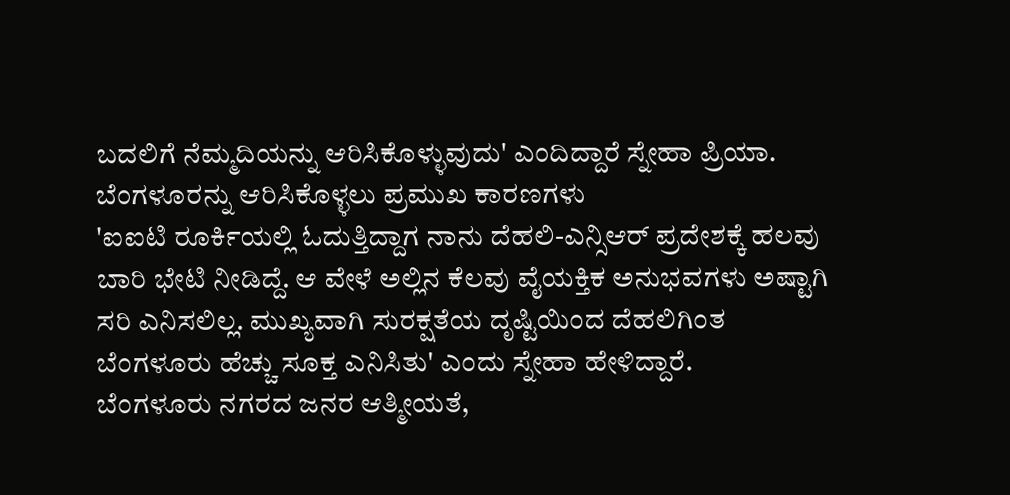ಬದಲಿಗೆ ನೆಮ್ಮದಿಯನ್ನು ಆರಿಸಿಕೊಳ್ಳುವುದು' ಎಂದಿದ್ದಾರೆ ಸ್ನೇಹಾ ಪ್ರಿಯಾ.
ಬೆಂಗಳೂರನ್ನು ಆರಿಸಿಕೊಳ್ಳಲು ಪ್ರಮುಖ ಕಾರಣಗಳು
'ಐಐಟಿ ರೂರ್ಕಿಯಲ್ಲಿ ಓದುತ್ತಿದ್ದಾಗ ನಾನು ದೆಹಲಿ-ಎನ್ಸಿಆರ್ ಪ್ರದೇಶಕ್ಕೆ ಹಲವು ಬಾರಿ ಭೇಟಿ ನೀಡಿದ್ದೆ. ಆ ವೇಳೆ ಅಲ್ಲಿನ ಕೆಲವು ವೈಯಕ್ತಿಕ ಅನುಭವಗಳು ಅಷ್ಟಾಗಿ ಸರಿ ಎನಿಸಲಿಲ್ಲ. ಮುಖ್ಯವಾಗಿ ಸುರಕ್ಷತೆಯ ದೃಷ್ಟಿಯಿಂದ ದೆಹಲಿಗಿಂತ ಬೆಂಗಳೂರು ಹೆಚ್ಚು ಸೂಕ್ತ ಎನಿಸಿತು' ಎಂದು ಸ್ನೇಹಾ ಹೇಳಿದ್ದಾರೆ.
ಬೆಂಗಳೂರು ನಗರದ ಜನರ ಆತ್ಮೀಯತೆ,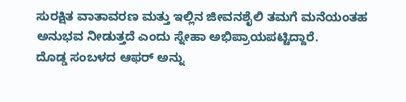ಸುರಕ್ಷಿತ ವಾತಾವರಣ ಮತ್ತು ಇಲ್ಲಿನ ಜೀವನಶೈಲಿ ತಮಗೆ ಮನೆಯಂತಹ ಅನುಭವ ನೀಡುತ್ತದೆ ಎಂದು ಸ್ನೇಹಾ ಅಭಿಪ್ರಾಯಪಟ್ಟಿದ್ದಾರೆ.
ದೊಡ್ಡ ಸಂಬಳದ ಆಫರ್ ಅನ್ನು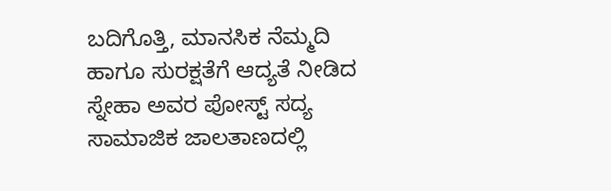ಬದಿಗೊತ್ತಿ, ಮಾನಸಿಕ ನೆಮ್ಮದಿ ಹಾಗೂ ಸುರಕ್ಷತೆಗೆ ಆದ್ಯತೆ ನೀಡಿದ ಸ್ನೇಹಾ ಅವರ ಪೋಸ್ಟ್ ಸದ್ಯ ಸಾಮಾಜಿಕ ಜಾಲತಾಣದಲ್ಲಿ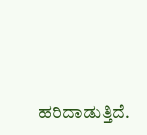ಹರಿದಾಡುತ್ತಿದೆ.